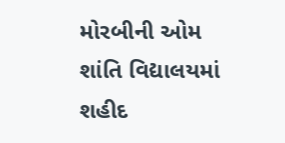મોરબીની ઓમ શાંતિ વિદ્યાલયમાં શહીદ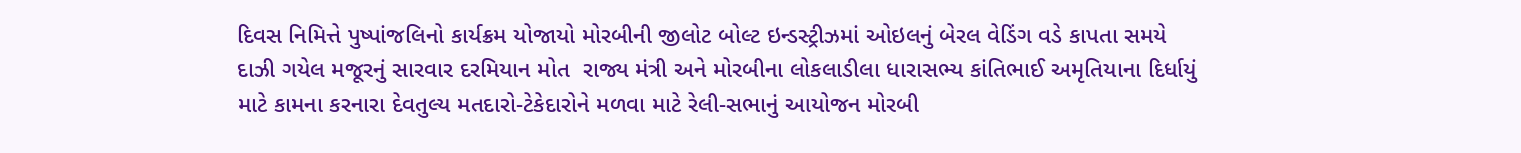દિવસ નિમિત્તે પુષ્પાંજલિનો કાર્યક્રમ યોજાયો મોરબીની જીલોટ બોલ્ટ ઇન્ડસ્ટ્રીઝમાં ઓઇલનું બેરલ વેડિંગ વડે કાપતા સમયે દાઝી ગયેલ મજૂરનું સારવાર દરમિયાન મોત  રાજ્ય મંત્રી અને મોરબીના લોકલાડીલા ધારાસભ્ય કાંતિભાઈ અમૃતિયાના દિર્ધાયું માટે કામના કરનારા દેવતુલ્ય મતદારો-ટેકેદારોને મળવા માટે રેલી-સભાનું આયોજન મોરબી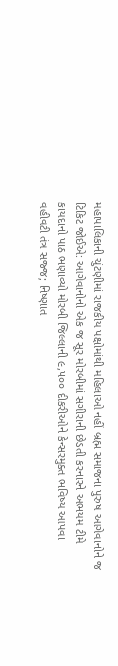મહાપાલિકાની ચુંટણીમાં રાજકીય પક્ષોમાંથી મહિલાઓ નહીં બ્રહ્મ સમાજના પુરુષ આગેવાનોને જ ટિકિટ જોઈએ: આગેવાનોનો એક જ સૂર મોરબીમાં સગીરાની છેડતી કરનારને અભયમ ટીમે કાયદાનો પાઠ ભણાવ્યો મોરબી જિલ્લાની ૯,૫૦૦ દીકરીઓને કેન્સરમુક્ત ભવિષ્ય આપવા વહીવટી તંત્ર સજ્જ; નિષ્ણાત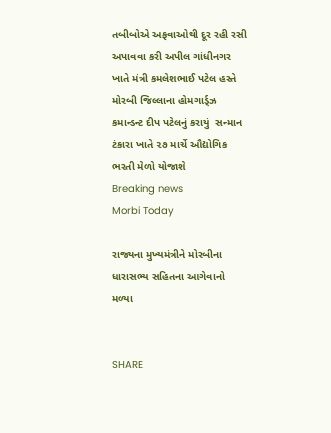તબીબોએ અફવાઓથી દૂર રહી રસી અપાવવા કરી અપીલ ગાંધીનગર ખાતે મંત્રી કમલેશભાઈ પટેલ હસ્તે મોરબી જિલ્લાના હોમગાર્ડ્ઝ કમાન્ડન્ટ દીપ પટેલનું કરાયું  સન્માન ટંકારા ખાતે ૨૭ માર્ચે ઔદ્યોગિક ભરતી મેળો યોજાશે
Breaking news
Morbi Today

રાજ્યના મુખ્યમંત્રીને મોરબીના ધારાસભ્ય સહિતના આગેવાનો મળ્યા


SHARE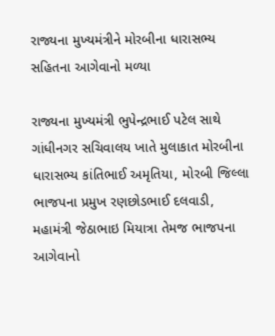રાજ્યના મુખ્યમંત્રીને મોરબીના ધારાસભ્ય સહિતના આગેવાનો મળ્યા

રાજ્યના મુખ્યમંત્રી ભુપેન્દ્રભાઈ પટેલ સાથે ગાંધીનગર સચિવાલય ખાતે મુલાકાત મોરબીના ધારાસભ્ય કાંતિભાઈ અમૃતિયા, મોરબી જિલ્લા ભાજપના પ્રમુખ રણછોડભાઈ દલવાડી, મહામંત્રી જેઠાભાઇ મિયાત્રા તેમજ ભાજપના આગેવાનો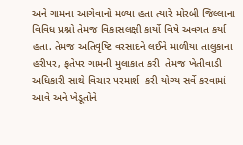અને ગામના આગેવાનો મળ્યા હતા ત્યારે મોરબી જિલ્લાના વિવિધ પ્રશ્નો તેમજ વિકાસલક્ષી કાર્યો વિષે અવગત કર્યા હતા. તેમજ અતિવૃષ્ટિ વરસાદને લઈને માળીયા તાલુકાના હરીપર, ફતેપર ગામની મુલાકાત કરી  તેમજ ખેતીવાડી અધિકારી સાથે વિચાર પરમાર્શ  કરી યોગ્ય સર્વે કરવામાં આવે અને ખેડૂતોને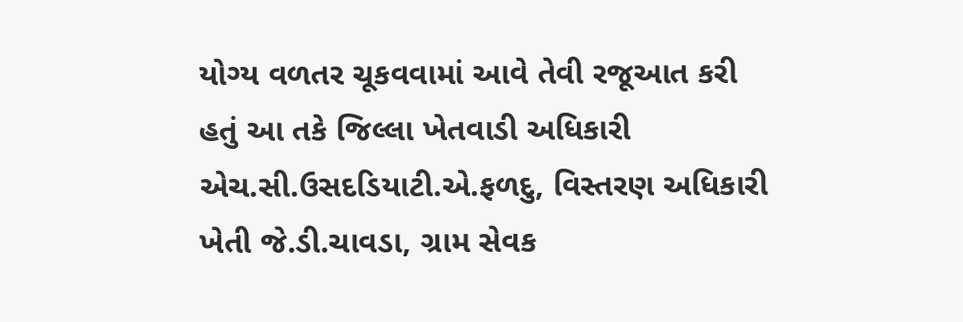યોગ્ય વળતર ચૂકવવામાં આવે તેવી રજૂઆત કરી હતું આ તકે જિલ્લા ખેતવાડી અધિકારી એચ.સી.ઉસદડિયાટી.એ.ફળદુ, વિસ્તરણ અધિકારી ખેતી જે.ડી.ચાવડા, ગ્રામ સેવક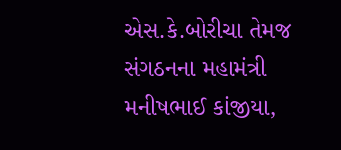એસ.કે.બોરીચા તેમજ સંગઠનના મહામંત્રી મનીષભાઈ કાંજીયા,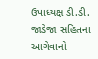ઉપાધ્યક્ષ ડી.ડી. જાડેજા સહિતના આગેવાનો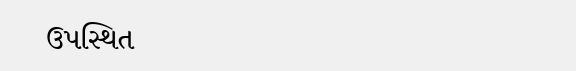ઉપસ્થિત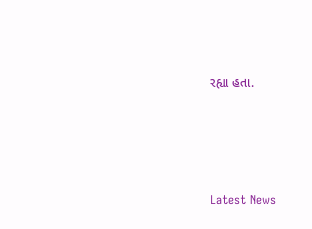રહ્યા હતા.






Latest News